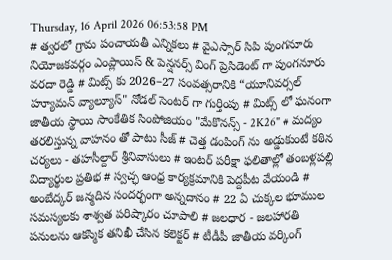Thursday, 16 April 2026 06:53:58 PM
# త్వరలో గ్రామ పంచాయతీ ఎన్నికలు # వైఎస్సార్ సిపి పుంగనూరు నియోజకవర్గం ఎంప్లాయిస్ & పెన్షనర్స్ వింగ్ ప్రెసిడెంట్ గా పుంగనూరు వరదా రెడ్డి # మిట్స్ కు 2026–27 సంవత్సరానికి “యూనివర్సల్ హ్యూమన్ వ్యాల్యూస్" నోడల్ సెంటర్‌ గా గుర్తింపు # మిట్స్ లో ఘనంగా జాతీయ స్థాయి సాంకేతిక సింపోజియం "మేకొనన్స్ - 2K26" # మద్యం తరలిస్తున్న వాహనం తో పాటు సీజ్ # చెత్త డంపింగ్ ను అడ్డుకుంటే కఠిన చర్యలు - తహసీల్దార్ శ్రీనివాసులు # ఇంటర్ పరీక్షా ఫలితాల్లో తంబళ్లపల్లి విద్యార్థుల ప్రతిభ # స్వచ్ఛ ఆంధ్ర కార్యక్రమానికి పెద్దపీట వేయండి # అంబేద్కర్ జన్మదిన సందర్భంగా అన్నదానం # 22 ఏ చుక్కల భూముల సమస్యలకు శాశ్వత పరిష్కారం చూపాలి # జలధార - జలహారతి పనులను ఆకస్మిక తనిఖీ చేసిన కలెక్టర్ # టీడీపీ జాతీయ వర్కింగ్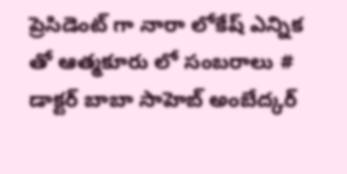ప్రెసిడెంట్ గా నారా లోకేష్ ఎన్నిక తో ఆత్మకూరు లో సంబరాలు # డాక్టర్ బాబా సాహెబ్ అంబేద్కర్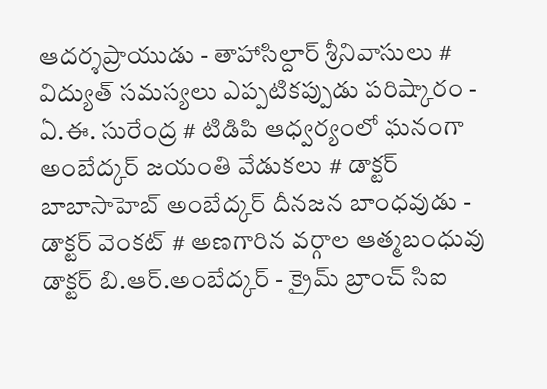ఆదర్శప్రాయుడు - తాహాసిల్దార్ శ్రీనివాసులు # విద్యుత్ సమస్యలు ఎప్పటికప్పుడు పరిష్కారం - ఏ.ఈ. సురేంద్ర # టిడిపి ఆధ్వర్యంలో ఘనంగా అంబేద్కర్ జయంతి వేడుకలు # డాక్టర్ బాబాసాహెబ్ అంబేద్కర్ దీనజన బాంధవుడు - డాక్టర్ వెంకట్ # అణగారిన వర్గాల ఆత్మబంధువు డాక్టర్ బి.ఆర్.అంబేద్కర్ - క్రైమ్ బ్రాంచ్ సిఐ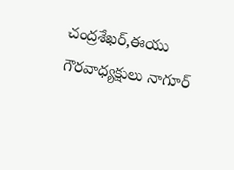చంద్రశేఖర్,ఈయు గౌరవాధ్యక్షులు నాగూర్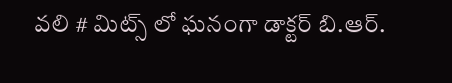వలి # మిట్స్ లో ఘనంగా డాక్టర్ బి.ఆర్.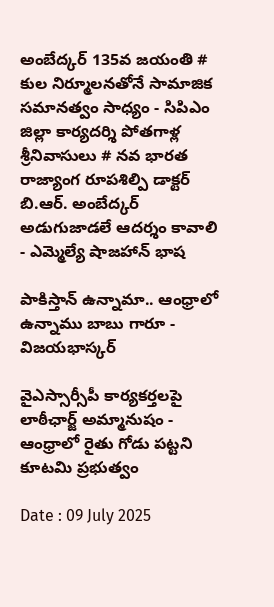అంబేద్కర్ 135వ జయంతి # కుల నిర్మూలనతోనే సామాజిక సమానత్వం సాధ్యం - సిపిఎం జిల్లా కార్యదర్శి పోతగాళ్ల శ్రీనివాసులు # నవ భారత రాజ్యాంగ రూపశిల్పి డాక్టర్ బి.ఆర్. అంబేద్కర్ అడుగుజాడలే ఆదర్శం కావాలి - ఎమ్మెల్యే షాజహాన్ భాష

పాకిస్తాన్ ఉన్నామా.. ఆంధ్రాలో ఉన్నాము బాబు గారూ - విజయభాస్కర్

వైఎస్సార్సీపీ కార్యకర్తలపై లాఠీఛార్జ్ అమ్మానుషం - ఆంధ్రాలో రైతు గోడు పట్టని కూటమి ప్రభుత్వం

Date : 09 July 2025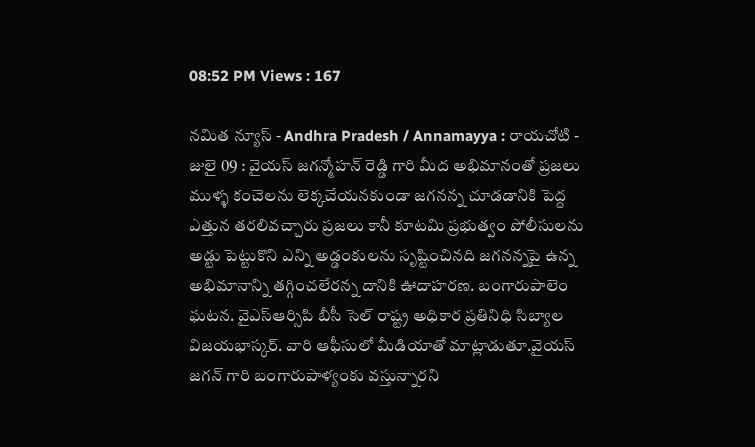08:52 PM Views : 167

నమిత న్యూస్ - Andhra Pradesh / Annamayya : రాయచోటి - జులై 09 : వైయస్ జగన్మోహన్ రెడ్డి గారి మీద అభిమానంతో ప్రజలు ముళ్ళ కంచెలను లెక్కచేయనకుండా జగనన్న చూడడానికి పెద్ద ఎత్తున తరలివచ్చారు ప్రజలు కానీ కూటమి ప్రభుత్వం పోలీసులను అడ్టు పెట్టుకొని ఎన్ని అడ్డంకులను సృష్టించినది జగనన్నపై ఉన్న అభిమానాన్ని తగ్గించలేరన్న దానికి ఊదాహరణ. బంగారుపాలెం ఘటన. వైఎస్ఆర్సిపి బీసీ సెల్ రాష్ట్ర అధికార ప్రతినిధి సిబ్యాల విజయభాస్కర్. వారి ఆఫీసులో మీడియాతో మాట్లాడుతూ.వైయస్ జగన్ గారి బంగారుపాళ్యంకు వస్తున్నారని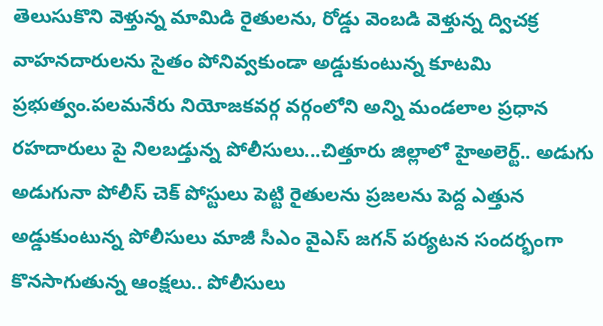తెలుసుకొని వెళ్తున్న మామిడి రైతులను, రోడ్డు వెంబడి వెళ్తున్న ద్విచక్ర వాహనదారులను సైతం పోనివ్వకుండా అడ్డుకుంటున్న కూటమి ప్రభుత్వం.పలమనేరు నియోజకవర్గ వర్గంలోని అన్ని మండలాల ప్రధాన రహదారులు పై నిలబడ్తున్న పోలీసులు...చిత్తూరు జిల్లాలో హైఅలెర్ట్.. అడుగు అడుగునా పోలీస్ చెక్ పోస్టులు పెట్టి రైతులను ప్రజలను పెద్ద ఎత్తున అడ్డుకుంటున్న పోలీసులు మాజీ సీఎం వైఎస్ జగన్ పర్యటన సందర్భంగా కొనసాగుతున్న ఆంక్షలు.. పోలీసులు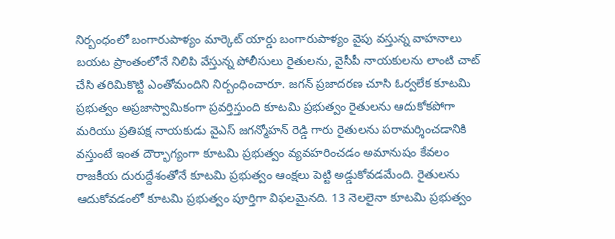నిర్బంధంలో బంగారుపాళ్యం మార్కెట్ యార్డు బంగారుపాళ్యం వైపు వస్తున్న వాహనాలు బయట ప్రాంతంలోనే నిలిపి వేస్తున్న పోలీసులు రైతులను, వైసీపీ నాయకులను లాంటి చాట్ చేసి తరిమికొట్టి ఎంతోమందిని నిర్బంధించారూ. జగన్ ప్రజాదరణ చూసి ఓర్వలేక కూటమి ప్రభుత్వం అప్రజాస్వామికంగా ప్రవర్తిస్తుంది కూటమి ప్రభుత్వం రైతులను ఆదుకోకపోగా మరియు ప్రతిపక్ష నాయకుడు వైఎస్ జగన్మోహన్ రెడ్డి గారు రైతులను పరామర్శించడానికి వస్తుంటే ఇంత దౌర్భాగ్యంగా కూటమి ప్రభుత్వం వ్యవహరించడం అమానుషం కేవలం రాజకీయ దురుద్దేశంతోనే కూటమి ప్రభుత్వం ఆంక్షలు పెట్టి అడ్డుకోవడమేంది. రైతులను ఆదుకోవడంలో కూటమి ప్రభుత్వం పూర్తిగా విఫలమైనది. 13 నెలలైనా కూటమి ప్రభుత్వం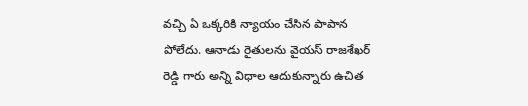వచ్చి ఏ ఒక్కరికి న్యాయం చేసిన పాపాన పోలేదు. ఆనాడు రైతులను వైయస్ రాజశేఖర్ రెడ్డి గారు అన్ని విధాల ఆదుకున్నారు ఉచిత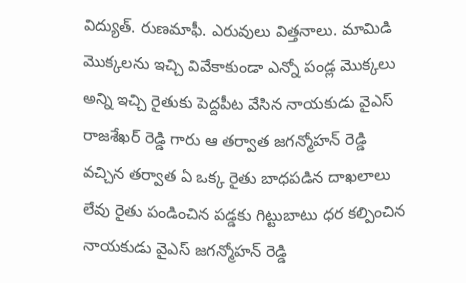విద్యుత్. రుణమాఫీ. ఎరువులు విత్తనాలు. మామిడి మొక్కలను ఇచ్చి వివేకాకుండా ఎన్నో పండ్ల మొక్కలు అన్ని ఇచ్చి రైతుకు పెద్దపీట వేసిన నాయకుడు వైఎస్ రాజశేఖర్ రెడ్డి గారు ఆ తర్వాత జగన్మోహన్ రెడ్డి వచ్చిన తర్వాత ఏ ఒక్క రైతు బాధపడిన దాఖలాలు లేవు రైతు పండించిన పడ్డకు గిట్టుబాటు ధర కల్పించిన నాయకుడు వైఎస్ జగన్మోహన్ రెడ్డి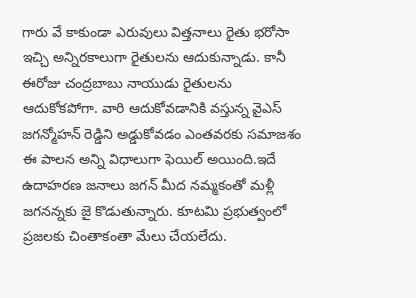గారు వే కాకుండా ఎరువులు విత్తనాలు రైతు భరోసా ఇచ్చి అన్నిరకాలుగా రైతులను ఆదుకున్నాడు. కానీ ఈరోజు చంద్రబాబు నాయుడు రైతులను ఆదుకోకపోగా. వారి ఆదుకోవడానికి వస్తున్న వైఎస్ జగన్మోహన్ రెడ్డిని అడ్డుకోవడం ఎంతవరకు సమాజశం ఈ పాలన అన్ని విధాలుగా ఫెయిల్ అయింది.ఇదే ఉదాహరణ జనాలు జగన్ మీద నమ్మకంతో మళ్లీ జగనన్నకు జై కొడుతున్నారు. కూటమి ప్రభుత్వంలో ప్రజలకు చింతాకంతా మేలు చేయలేదు.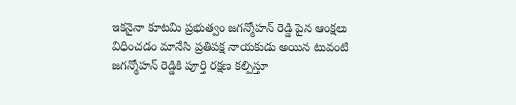ఇకనైనా కూటమి ప్రభుత్వం జగన్మోహన్ రెడ్డి పైన ఆంక్షలు విధించడం మానేసి ప్రతిపక్ష నాయకుడు అయిన టువంటి జగన్మోహన్ రెడ్డికి పూర్తి రక్షణ కల్పిస్తూ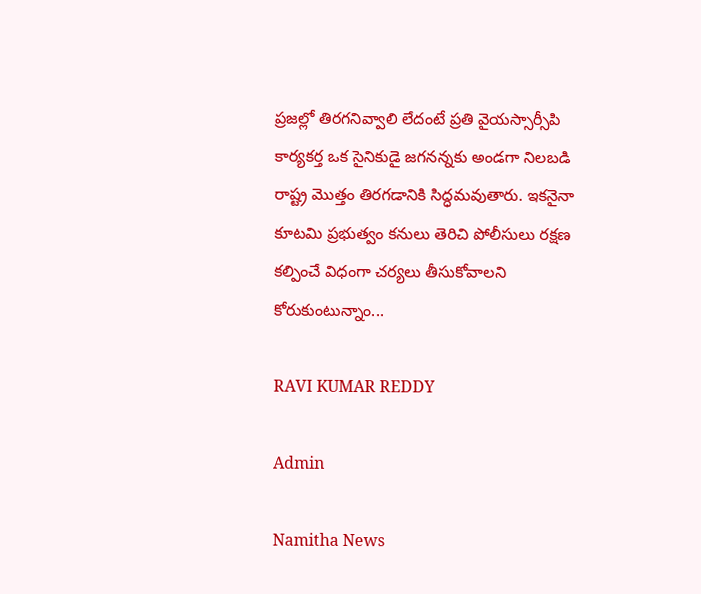ప్రజల్లో తిరగనివ్వాలి లేదంటే ప్రతి వైయస్సార్సీపి కార్యకర్త ఒక సైనికుడై జగనన్నకు అండగా నిలబడి రాష్ట్ర మొత్తం తిరగడానికి సిద్ధమవుతారు. ఇకనైనా కూటమి ప్రభుత్వం కనులు తెరిచి పోలీసులు రక్షణ కల్పించే విధంగా చర్యలు తీసుకోవాలని కోరుకుంటున్నాం...

RAVI KUMAR REDDY

Admin

Namitha News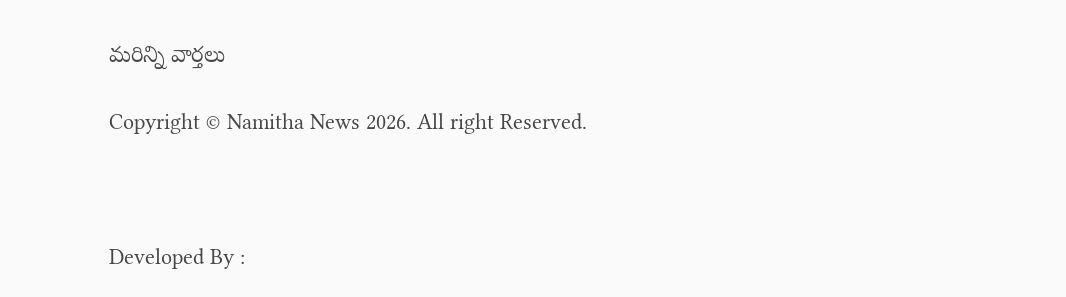మరిన్ని వార్తలు

Copyright © Namitha News 2026. All right Reserved.



Developed By :